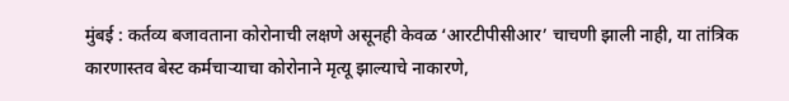मुंबई : कर्तव्य बजावताना कोरोनाची लक्षणे असूनही केवळ ‘आरटीपीसीआर’ चाचणी झाली नाही, या तांत्रिक कारणास्तव बेस्ट कर्मचाऱ्याचा कोरोनाने मृत्यू झाल्याचे नाकारणे,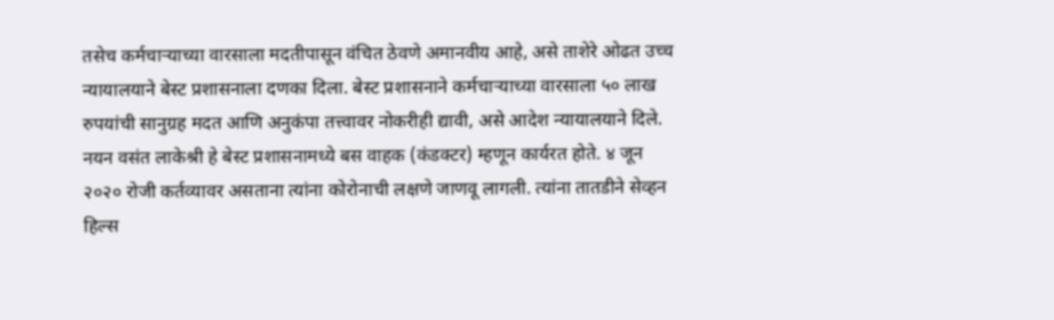तसेच कर्मचाऱ्याच्या वारसाला मदतीपासून वंचित ठेवणे अमानवीय आहे, असे ताशेरे ओढत उच्च न्यायालयाने बेस्ट प्रशासनाला दणका दिला. बेस्ट प्रशासनाने कर्मचाऱ्याच्या वारसाला ५० लाख रुपयांची सानुग्रह मदत आणि अनुकंपा तत्त्वावर नोकरीही द्यावी, असे आदेश न्यायालयाने दिले.
नयन वसंत लाकेश्री हे बेस्ट प्रशासनामध्ये बस वाहक (कंडक्टर) म्हणून कार्यरत होते. ४ जून २०२० रोजी कर्तव्यावर असताना त्यांना कोरोनाची लक्षणे जाणवू लागली. त्यांना तातडीने सेव्हन हिल्स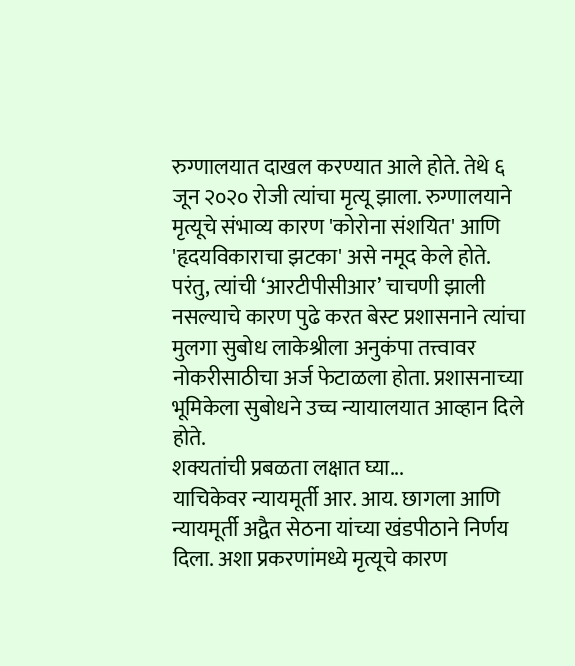रुग्णालयात दाखल करण्यात आले होते. तेथे ६ जून २०२० रोजी त्यांचा मृत्यू झाला. रुग्णालयाने मृत्यूचे संभाव्य कारण 'कोरोना संशयित' आणि 'हृदयविकाराचा झटका' असे नमूद केले होते. परंतु, त्यांची ‘आरटीपीसीआर’ चाचणी झाली नसल्याचे कारण पुढे करत बेस्ट प्रशासनाने त्यांचा मुलगा सुबोध लाकेश्रीला अनुकंपा तत्त्वावर नोकरीसाठीचा अर्ज फेटाळला होता. प्रशासनाच्या भूमिकेला सुबोधने उच्च न्यायालयात आव्हान दिले होते.
शक्यतांची प्रबळता लक्षात घ्या...
याचिकेवर न्यायमूर्ती आर. आय. छागला आणि न्यायमूर्ती अद्वैत सेठना यांच्या खंडपीठाने निर्णय दिला. अशा प्रकरणांमध्ये मृत्यूचे कारण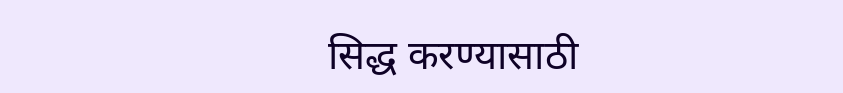सिद्ध करण्यासाठी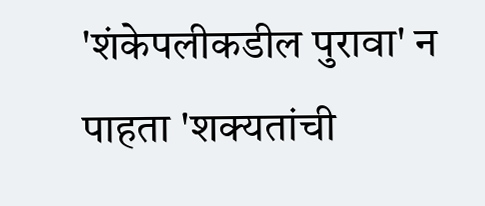'शंकेपलीकडील पुरावा' न पाहता 'शक्यतांची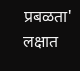प्रबळता' लक्षात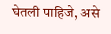घेतली पाहिजे, असे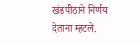खंडपीठाने निर्णय देताना म्हटले.